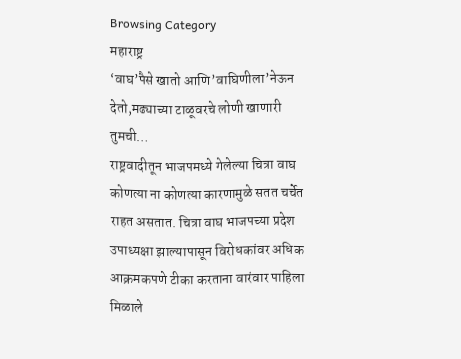Browsing Category
महाराष्ट्र
‘वाघ’पैसे खातो आणि’वाघिणीला’नेऊन देतो,मढ्याच्या टाळूवरचे लोणी खाणारी तुमची…
राष्ट्रवादीतून भाजपमध्ये गेलेल्या चित्रा वाघ कोणत्या ना कोणत्या कारणामुळे सतत चर्चेत राहत असतात. चित्रा वाघ भाजपच्या प्रदेश उपाध्यक्षा झाल्यापासून विरोधकांवर अधिक आक्रमकपणे टीका करताना वारंवार पाहिला मिळाले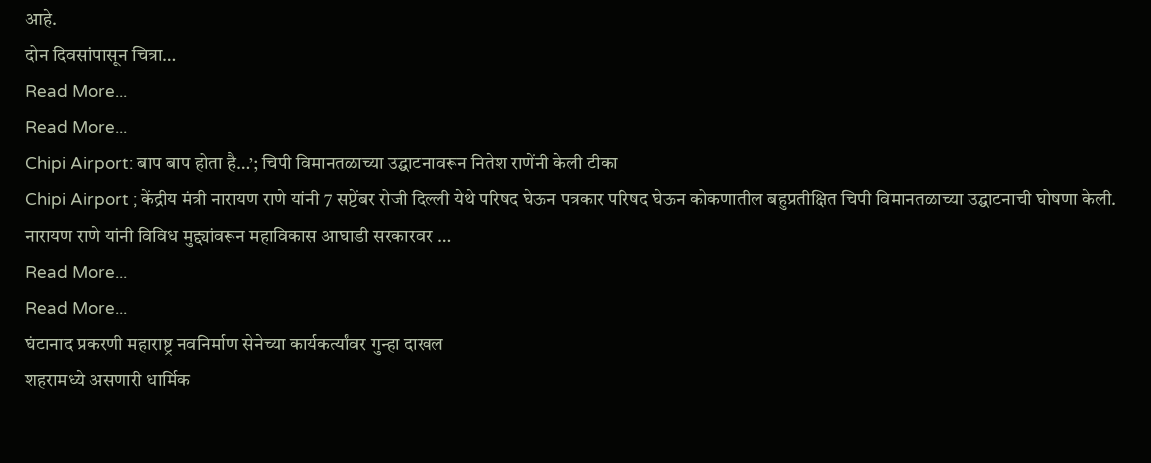आहे.
दोन दिवसांपासून चित्रा…
Read More...
Read More...
Chipi Airport: बाप बाप होता है…’; चिपी विमानतळाच्या उद्घाटनावरून नितेश राणेंनी केली टीका
Chipi Airport ; केंद्रीय मंत्री नारायण राणे यांनी 7 सप्टेंबर रोजी दिल्ली येथे परिषद घेऊन पत्रकार परिषद घेऊन कोकणातील बहुप्रतीक्षित चिपी विमानतळाच्या उद्घाटनाची घोषणा केली. नारायण राणे यांनी विविध मुद्द्यांवरून महाविकास आघाडी सरकारवर …
Read More...
Read More...
घंटानाद प्रकरणी महाराष्ट्र नवनिर्माण सेनेच्या कार्यकर्त्यांवर गुन्हा दाखल
शहरामध्ये असणारी धार्मिक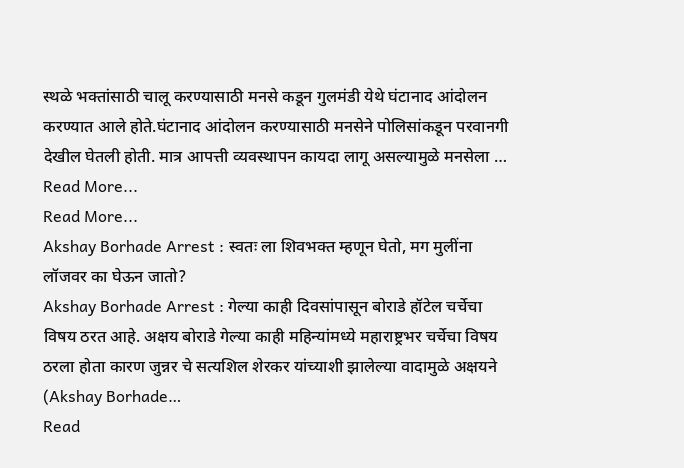स्थळे भक्तांसाठी चालू करण्यासाठी मनसे कडून गुलमंडी येथे घंटानाद आंदोलन करण्यात आले होते.घंटानाद आंदोलन करण्यासाठी मनसेने पोलिसांकडून परवानगी देखील घेतली होती. मात्र आपत्ती व्यवस्थापन कायदा लागू असल्यामुळे मनसेला …
Read More...
Read More...
Akshay Borhade Arrest : स्वतः ला शिवभक्त म्हणून घेतो, मग मुलींना लॉजवर का घेऊन जातो?
Akshay Borhade Arrest : गेल्या काही दिवसांपासून बोराडे हॉटेल चर्चेचा विषय ठरत आहे. अक्षय बोराडे गेल्या काही महिन्यांमध्ये महाराष्ट्रभर चर्चेचा विषय ठरला होता कारण जुन्नर चे सत्यशिल शेरकर यांच्याशी झालेल्या वादामुळे अक्षयने (Akshay Borhade…
Read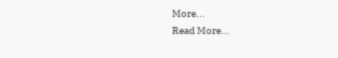More...
Read More...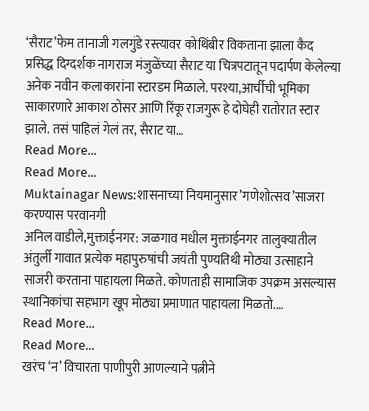‘सैराट’फेम तानाजी गलगुंडे रस्त्यावर कोथिंबीर विकताना झाला कैद
प्रसिद्ध दिग्दर्शक नागराज मंजुळेंच्या सैराट या चित्रपटातून पदार्पण केलेल्या अनेक नवीन कलाकारांना स्टारडम मिळाले. परश्या,आर्चीची भूमिका साकारणारे आकाश ठोसर आणि रिंकू राजगुरू हे दोघेही रातोरात स्टार झाले. तसं पाहिलं गेलं तर, सैराट या…
Read More...
Read More...
Muktainagar News:शासनाच्या नियमानुसार’गणेशोत्सव’साजरा करण्यास परवानगी
अनिल वाडीले,मुक्ताईनगर: जळगाव मधील मुक्ताईनगर तालुक्यातील अंतुर्ली गावात प्रत्येक महापुरुषांची जयंती पुण्यतिथी मोठ्या उत्साहाने साजरी करताना पाहायला मिळते. कोणताही सामाजिक उपक्रम असल्यास स्थानिकांचा सहभाग खूप मोठ्या प्रमाणात पाहायला मिळतो.…
Read More...
Read More...
खरंच ‘न’ विचारता पाणीपुरी आणल्याने पत्नीने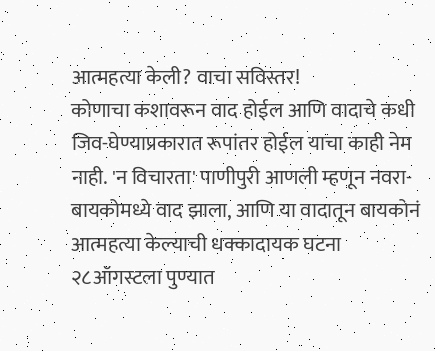आत्महत्या केली? वाचा सविस्तर!
कोणाचा कशावरून वाद होईल आणि वादाचे कधी जिव-घेण्याप्रकारात रूपांतर होईल याचा काही नेम नाही. 'न विचारता' पाणीपुरी आणली म्हणून नवरा-बायकोमध्ये वाद झाला, आणि या वादातून बायकोनं आत्महत्या केल्याची धक्कादायक घटना २८ऑगस्टला पुण्यात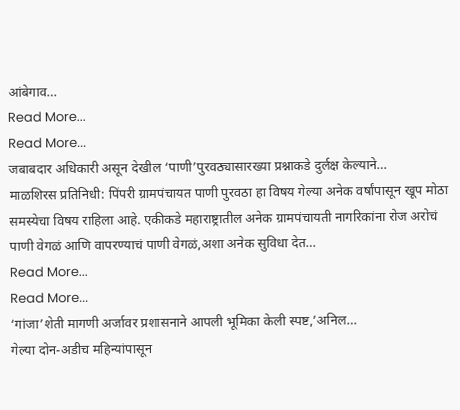आंबेगाव…
Read More...
Read More...
जबाबदार अधिकारी असून देखील ‘पाणी’पुरवठ्यासारख्या प्रश्नाकडे दुर्लक्ष केल्याने…
माळशिरस प्रतिनिधी: पिंपरी ग्रामपंचायत पाणी पुरवठा हा विषय गेल्या अनेक वर्षांपासून खूप मोठा समस्येचा विषय राहिला आहे. एकीकडे महाराष्ट्रातील अनेक ग्रामपंचायती नागरिकांना रोज अरोचं पाणी वेगळं आणि वापरण्याचं पाणी वेगळं,अशा अनेक सुविधा देत…
Read More...
Read More...
‘गांजा’शेती मागणी अर्जावर प्रशासनाने आपली भूमिका केली स्पष्ट,’अनिल…
गेल्या दोन-अडीच महिन्यांपासून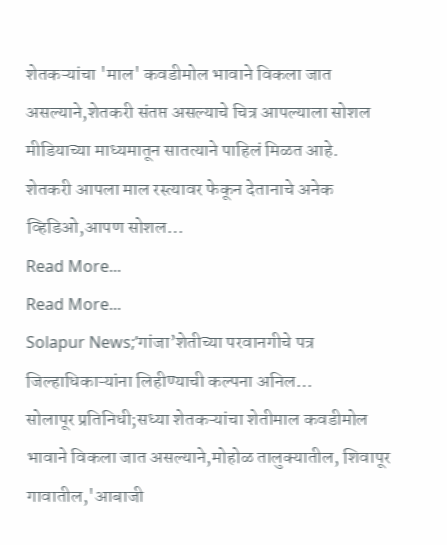शेतकऱ्यांचा 'माल' कवडीमोल भावाने विकला जात असल्याने,शेतकरी संतप्त असल्याचे चित्र आपल्याला सोशल मीडियाच्या माध्यमातून सातत्याने पाहिलं मिळत आहे.
शेतकरी आपला माल रस्त्यावर फेकून देतानाचे अनेक व्हिडिओ,आपण सोशल…
Read More...
Read More...
Solapur News;’गांजा’शेतीच्या परवानगीचे पत्र जिल्हाधिकाऱ्यांना लिहीण्याची कल्पना अनिल…
सोलापूर प्रतिनिधी;सध्या शेतकऱ्यांचा शेतीमाल कवडीमोल भावाने विकला जात असल्याने,मोहोळ तालुक्यातील, शिवापूर गावातील,'आबाजी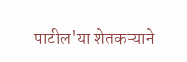पाटील'या शेतकऱ्याने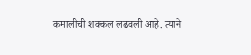कमालीची शक्कल लढवली आहे. त्याने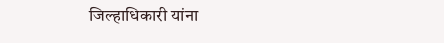जिल्हाधिकारी यांना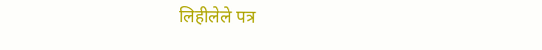लिहीलेले पत्र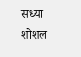सध्या शोशल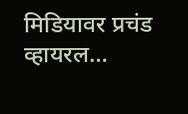मिडियावर प्रचंड व्हायरल…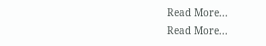Read More...
Read More...